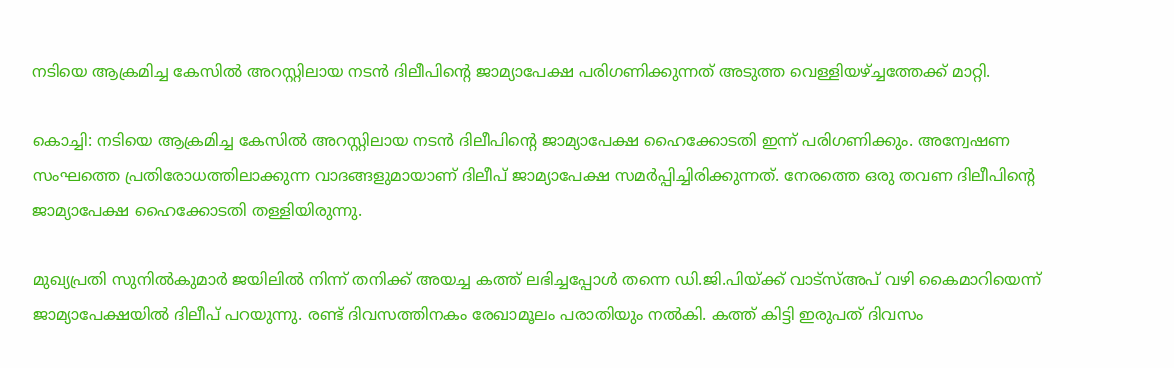നടിയെ ആക്രമിച്ച കേസില്‍ അറസ്റ്റിലായ നടന്‍ ദിലീപിന്റെ ജാമ്യാപേക്ഷ പരിഗണിക്കുന്നത് അടുത്ത വെള്ളിയഴ്ച്ചത്തേക്ക് മാറ്റി.

കൊച്ചി: നടിയെ ആക്രമിച്ച കേസില്‍ അറസ്റ്റിലായ നടന്‍ ദിലീപിന്റെ ജാമ്യാപേക്ഷ ഹൈക്കോടതി ഇന്ന് പരിഗണിക്കും. അന്വേഷണ സംഘത്തെ പ്രതിരോധത്തിലാക്കുന്ന വാദങ്ങളുമായാണ് ദിലീപ് ജാമ്യാപേക്ഷ സമര്‍പ്പിച്ചിരിക്കുന്നത്. നേരത്തെ ഒരു തവണ ദിലീപിന്റെ ജാമ്യാപേക്ഷ ഹൈക്കോടതി തള്ളിയിരുന്നു.

മുഖ്യപ്രതി സുനില്‍കുമാര്‍ ജയിലില്‍ നിന്ന് തനിക്ക് അയച്ച കത്ത് ലഭിച്ചപ്പോള്‍ തന്നെ ഡി.ജി.പിയ്ക്ക് വാട്സ്അപ് വഴി കൈമാറിയെന്ന് ജാമ്യാപേക്ഷയില്‍ ദിലീപ് പറയുന്നു. രണ്ട് ദിവസത്തിനകം രേഖാമൂലം പരാതിയും നല്‍കി. കത്ത് കിട്ടി ഇരുപത് ദിവസം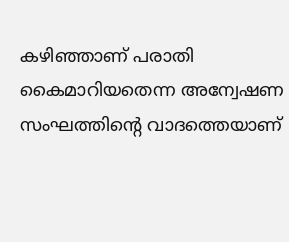കഴിഞ്ഞാണ് പരാതി കൈമാറിയതെന്ന അന്വേഷണ സംഘത്തിന്റെ വാദത്തെയാണ്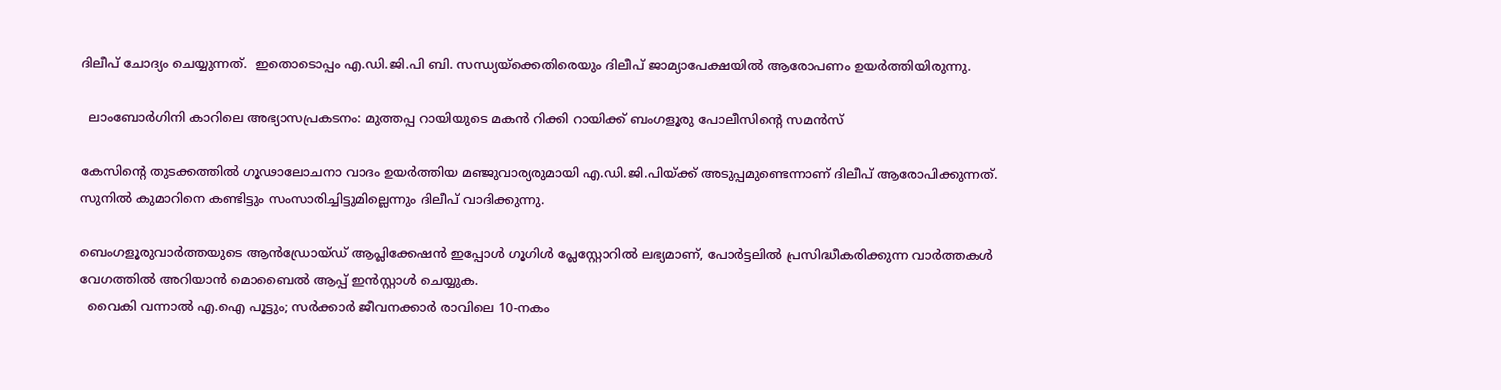ദിലീപ് ചോദ്യം ചെയ്യുന്നത്.  ഇതൊടൊപ്പം എ.ഡി.ജി.പി ബി. സന്ധ്യയ്ക്കെതിരെയും ദിലീപ് ജാമ്യാപേക്ഷയില്‍ ആരോപണം ഉയര്‍ത്തിയിരുന്നു.

  ലാംബോർഗിനി കാറിലെ അഭ്യാസപ്രകടനം: മുത്തപ്പ റായിയുടെ മകൻ റിക്കി റായിക്ക് ബംഗളൂരു പോലീസിന്റെ സമൻസ്

കേസിന്റെ തുടക്കത്തില്‍ ഗൂഢാലോചനാ വാദം ഉയര്‍ത്തിയ മഞ്ജുവാര്യരുമായി എ.ഡി.ജി.പിയ്ക്ക് അടുപ്പമുണ്ടെന്നാണ് ദിലീപ് ആരോപിക്കുന്നത്. സുനില്‍ കുമാറിനെ കണ്ടിട്ടും സംസാരിച്ചിട്ടുമില്ലെന്നും ദിലീപ് വാദിക്കുന്നു.

ബെംഗളൂരുവാർത്തയുടെ ആൻഡ്രോയ്ഡ് ആപ്ലിക്കേഷൻ ഇപ്പോൾ ഗൂഗിൾ പ്ലേസ്റ്റോറിൽ ലഭ്യമാണ്, പോർട്ടലിൽ പ്രസിദ്ധീകരിക്കുന്ന വാർത്തകൾ വേഗത്തിൽ അറിയാൻ മൊബൈൽ ആപ്പ് ഇൻസ്റ്റാൾ ചെയ്യുക.
  വൈകി വന്നാൽ എ.ഐ പൂട്ടും; സർക്കാർ ജീവനക്കാർ രാവിലെ 10-നകം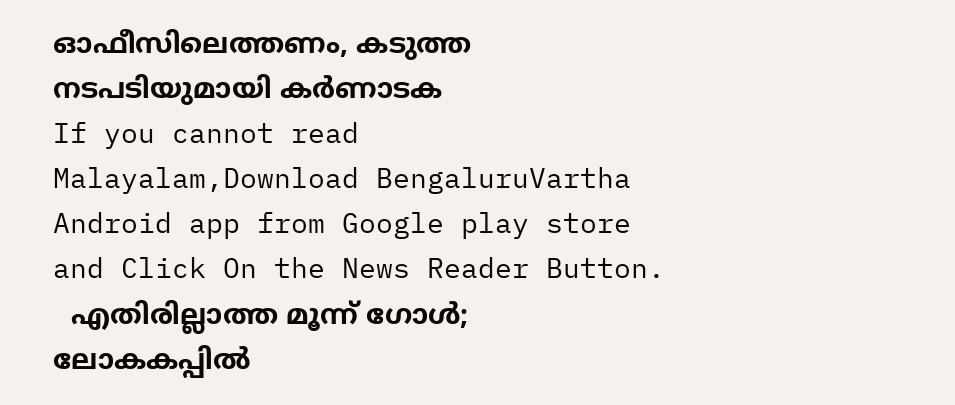ഓഫീസിലെത്തണം, കടുത്ത നടപടിയുമായി കർണാടക
If you cannot read Malayalam,Download BengaluruVartha Android app from Google play store and Click On the News Reader Button.
  എതിരില്ലാത്ത മൂന്ന് ഗോൾ; ലോകകപ്പിൽ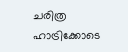ചരിത്ര ഹാട്രിക്കോടെ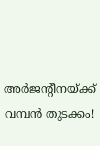അർജന്റീനയ്ക്ക് വമ്പൻ തുടക്കം!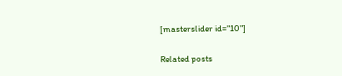[masterslider id="10"]

Related posts